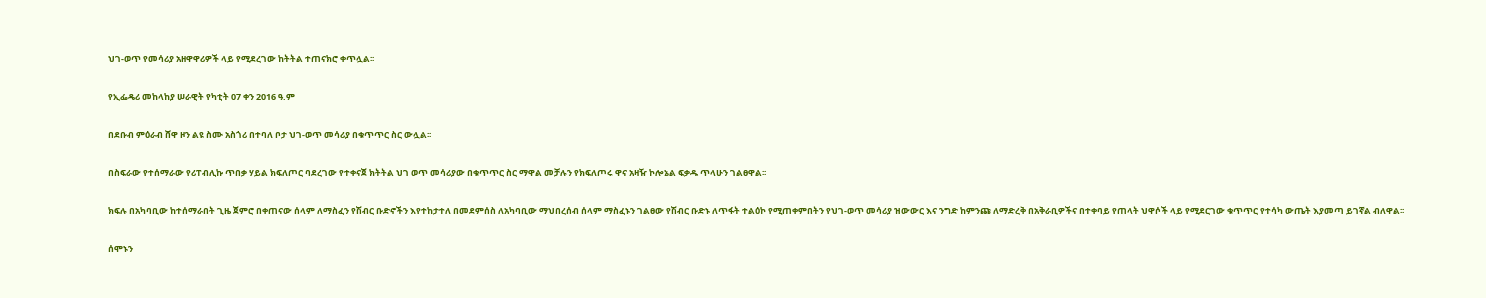ህገ-ወጥ የመሳሪያ አዘዋዋሪዎች ላይ የሚደረገው ከትትል ተጠናክሮ ቀጥሏል፡፡

የኢፌዴሪ መከላከያ ሠራዊት የካቲት 07 ቀን 2016 ዓ.ም

በደቡብ ምዕራብ ሸዋ ዞን ልዩ ስሙ አስጎሪ በተባለ ቦታ ህገ-ወጥ መሳሪያ በቁጥጥር ስር ውሏል፡፡

በስፍራው የተሰማራው የሪፐብሊኩ ጥበቃ ሃይል ክፍለጦር ባደረገው የተቀናጀ ክትትል ህገ ወጥ መሳሪያው በቁጥጥር ስር ማዋል መቻሉን የክፍለጦሩ ዋና አዛዥ ኮሎኔል ፍቃዱ ጥላሁን ገልፀዋል፡፡

ክፍሉ በአካባቢው ከተሰማራበት ጊዜ ጀምሮ በቀጠናው ሰላም ለማስፈን የሽብር ቡድኖችን እየተከታተለ በመደምሰስ ለአካባቢው ማህበረሰብ ሰላም ማስፈኑን ገልፀው የሽብር ቡድኑ ለጥፋት ተልዕኮ የሚጠቀምበትን የህገ-ወጥ መሳሪያ ዝውውር እና ንግድ ከምንጩ ለማድረቅ በአቅራቢዎችና በተቀባይ የጠላት ህዋሶች ላይ የሚደርገው ቁጥጥር የተሳካ ውጤት እያመጣ ይገኛል ብለዋል፡፡

ሰሞኑን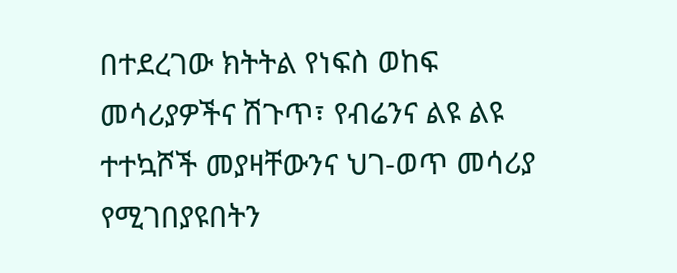በተደረገው ክትትል የነፍስ ወከፍ መሳሪያዎችና ሽጉጥ፣ የብሬንና ልዩ ልዩ ተተኳሾች መያዛቸውንና ህገ-ወጥ መሳሪያ የሚገበያዩበትን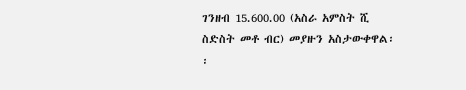ገንዘብ 15.600.00 (አስራ አምስት ሺ ስድስት መቶ ብር) መያዙን አስታውቀዋል፡፡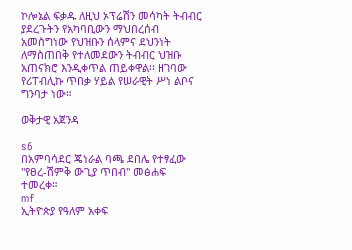ኮሎኔል ፍቃዱ ለዚህ ኦፕሬሽን መሳካት ትብብር ያደረጉትን የአካባቢውን ማህበረሰብ አመስግነው የህዝቡን ሰላምና ደህንነት ለማስጠበቅ የተለመደውን ትብብር ህዝቡ አጠናክሮ እንዲቀጥል ጠይቀዋል፡፡ ዘገባው የሪፐብሊኩ ጥበቃ ሃይል የሠራዊት ሥነ ልቦና ግንባታ ነው።

ወቅታዊ አጀንዳ

s6
በአምባሳደር ጄነራል ባጫ ደበሌ የተፃፈው ''የፀረ-ሽምቅ ውጊያ ጥበብ'' መፅሐፍ ተመረቀ።
mf
ኢትዮጵያ የዓለም አቀፍ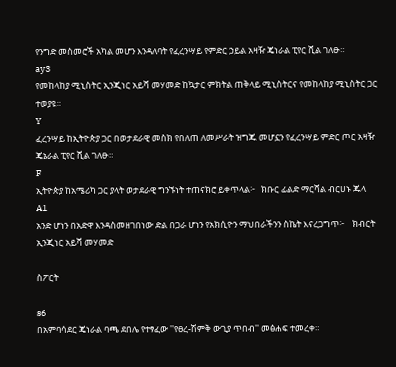የንግድ መስመሮች አካል መሆን እንዳለባት የፈረንሣይ የምድር ኃይል አዛዥ ጄነራል ፒየር ሺል ገለፁ።
ay3
የመከላከያ ሚኒስትር ኢንጂነር አይሻ መሃመድ ከኳታር ምክትል ጠቅላይ ሚኒስትርና የመከላከያ ሚኒስትር ጋር ተወያዩ።
Y
ፈረንሣይ ከኢትዮጵያ ጋር በወታደራዊ መስክ የበለጠ ለመሥራት ዝግጁ መሆኗን የፈረንሣይ ምድር ጦር አዛዥ ጄኔራል ፒየር ሺል ገለፁ።
F
ኢትዮጵያ ከአሜሪካ ጋር ያላት ወታደራዊ ግንኙነት ተጠናክሮ ይቀጥላል፦   ክቡር ፊልድ ማርሻል ብርሀኑ ጁላ
A1
አንድ ሆነን በአድዋ እንዳስመዘገበነው ድል በጋራ ሆነን የአክሲዮን ማህበራችንን ስኬት እናረጋግጥ፦    ክብርት ኢንጂነር አይሻ መሃመድ

ስፖርት

s6
በአምባሳደር ጄነራል ባጫ ደበሌ የተፃፈው ''የፀረ-ሽምቅ ውጊያ ጥበብ'' መፅሐፍ ተመረቀ።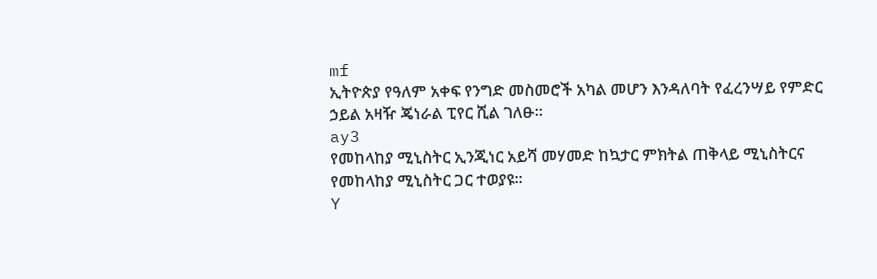mf
ኢትዮጵያ የዓለም አቀፍ የንግድ መስመሮች አካል መሆን እንዳለባት የፈረንሣይ የምድር ኃይል አዛዥ ጄነራል ፒየር ሺል ገለፁ።
ay3
የመከላከያ ሚኒስትር ኢንጂነር አይሻ መሃመድ ከኳታር ምክትል ጠቅላይ ሚኒስትርና የመከላከያ ሚኒስትር ጋር ተወያዩ።
Y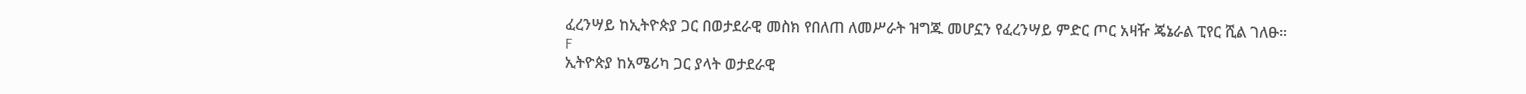ፈረንሣይ ከኢትዮጵያ ጋር በወታደራዊ መስክ የበለጠ ለመሥራት ዝግጁ መሆኗን የፈረንሣይ ምድር ጦር አዛዥ ጄኔራል ፒየር ሺል ገለፁ።
F
ኢትዮጵያ ከአሜሪካ ጋር ያላት ወታደራዊ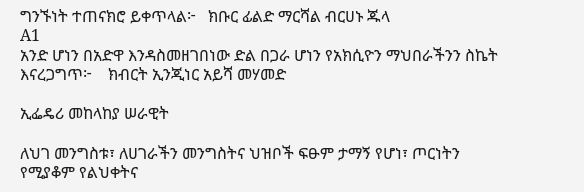ግንኙነት ተጠናክሮ ይቀጥላል፦   ክቡር ፊልድ ማርሻል ብርሀኑ ጁላ
A1
አንድ ሆነን በአድዋ እንዳስመዘገበነው ድል በጋራ ሆነን የአክሲዮን ማህበራችንን ስኬት እናረጋግጥ፦    ክብርት ኢንጂነር አይሻ መሃመድ

ኢፌዴሪ መከላከያ ሠራዊት

ለህገ መንግስቱ፣ ለሀገራችን መንግስትና ህዝቦች ፍፁም ታማኝ የሆነ፣ ጦርነትን የሚያቆም የልህቀትና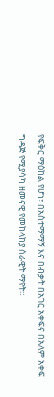የፍቅር ማዕከል የሆነ፣ በአስተማማኝ እና በብቃት በአገር አቀፍና በአለም አቀፍ ግዳጅ የሚያሳካ ዘመናዊ የመከላከያ ሰራዊት ማየት።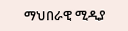ማህበራዊ ሚዲያ